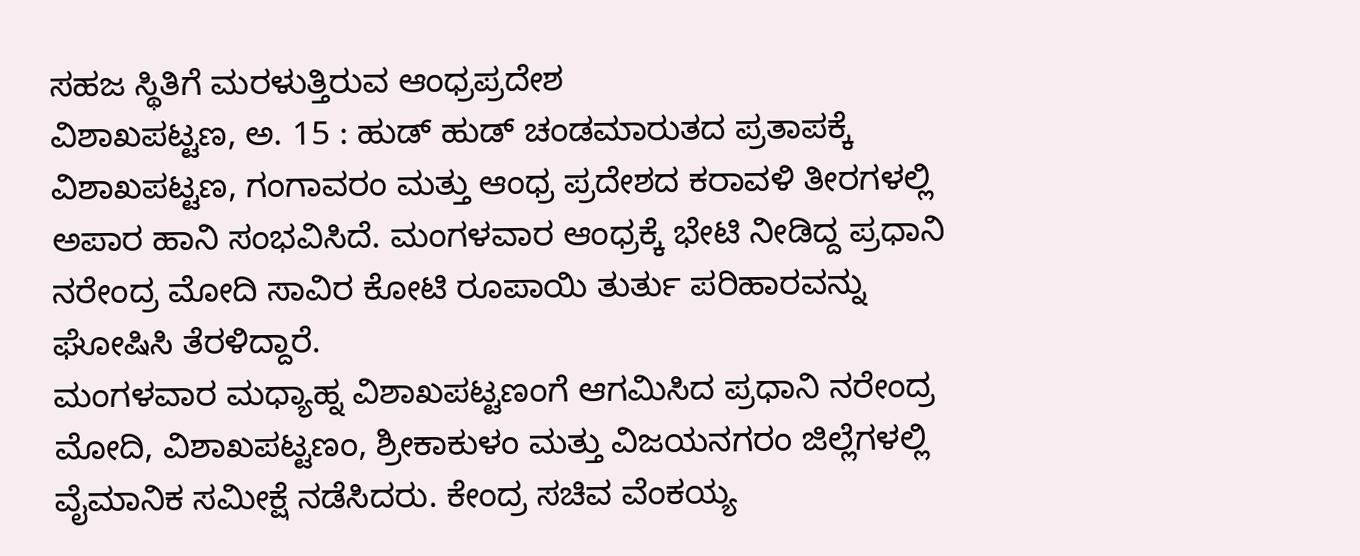ಸಹಜ ಸ್ಥಿತಿಗೆ ಮರಳುತ್ತಿರುವ ಆಂಧ್ರಪ್ರದೇಶ
ವಿಶಾಖಪಟ್ಟಣ, ಅ. 15 : ಹುಡ್ ಹುಡ್ ಚಂಡಮಾರುತದ ಪ್ರತಾಪಕ್ಕೆ ವಿಶಾಖಪಟ್ಟಣ, ಗಂಗಾವರಂ ಮತ್ತು ಆಂಧ್ರ ಪ್ರದೇಶದ ಕರಾವಳಿ ತೀರಗಳಲ್ಲಿ ಅಪಾರ ಹಾನಿ ಸಂಭವಿಸಿದೆ. ಮಂಗಳವಾರ ಆಂಧ್ರಕ್ಕೆ ಭೇಟಿ ನೀಡಿದ್ದ ಪ್ರಧಾನಿ ನರೇಂದ್ರ ಮೋದಿ ಸಾವಿರ ಕೋಟಿ ರೂಪಾಯಿ ತುರ್ತು ಪರಿಹಾರವನ್ನು ಘೋಷಿಸಿ ತೆರಳಿದ್ದಾರೆ.
ಮಂಗಳವಾರ ಮಧ್ಯಾಹ್ನ ವಿಶಾಖಪಟ್ಟಣಂಗೆ ಆಗಮಿಸಿದ ಪ್ರಧಾನಿ ನರೇಂದ್ರ ಮೋದಿ, ವಿಶಾಖಪಟ್ಟಣಂ, ಶ್ರೀಕಾಕುಳಂ ಮತ್ತು ವಿಜಯನಗರಂ ಜಿಲ್ಲೆಗಳಲ್ಲಿ ವೈಮಾನಿಕ ಸಮೀಕ್ಷೆ ನಡೆಸಿದರು. ಕೇಂದ್ರ ಸಚಿವ ವೆಂಕಯ್ಯ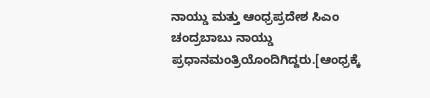ನಾಯ್ಡು ಮತ್ತು ಆಂಧ್ರಪ್ರದೇಶ ಸಿಎಂ ಚಂದ್ರಬಾಬು ನಾಯ್ಡು ಪ್ರಧಾನಮಂತ್ರಿಯೊಂದಿಗಿದ್ದರು.[ಆಂಧ್ರಕ್ಕೆ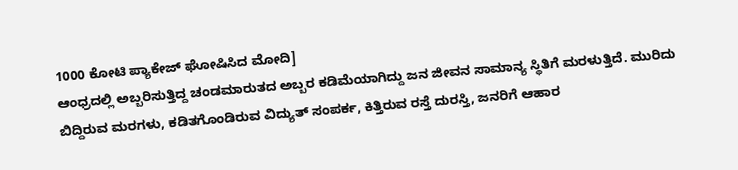1000 ಕೋಟಿ ಪ್ಯಾಕೇಜ್ ಘೋಷಿಸಿದ ಮೋದಿ]
ಆಂಧ್ರದಲ್ಲಿ ಅಬ್ಬರಿಸುತ್ತಿದ್ದ ಚಂಡಮಾರುತದ ಅಬ್ಬರ ಕಡಿಮೆಯಾಗಿದ್ದು ಜನ ಜೀವನ ಸಾಮಾನ್ಯ ಸ್ಥಿತಿಗೆ ಮರಳುತ್ತಿದೆ. ಮುರಿದು ಬಿದ್ದಿರುವ ಮರಗಳು, ಕಡಿತಗೊಂಡಿರುವ ವಿದ್ಯುತ್ ಸಂಪರ್ಕ, ಕಿತ್ತಿರುವ ರಸ್ತೆ ದುರಸ್ತಿ, ಜನರಿಗೆ ಆಹಾರ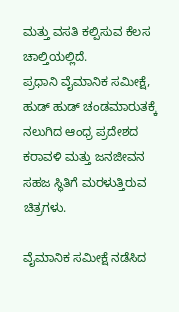ಮತ್ತು ವಸತಿ ಕಲ್ಪಿಸುವ ಕೆಲಸ ಚಾಲ್ತಿಯಲ್ಲಿದೆ.
ಪ್ರಧಾನಿ ವೈಮಾನಿಕ ಸಮೀಕ್ಷೆ, ಹುಡ್ ಹುಡ್ ಚಂಡಮಾರುತಕ್ಕೆ ನಲುಗಿದ ಆಂಧ್ರ ಪ್ರದೇಶದ ಕರಾವಳಿ ಮತ್ತು ಜನಜೀವನ ಸಹಜ ಸ್ಥಿತಿಗೆ ಮರಳುತ್ತಿರುವ ಚಿತ್ರಗಳು.

ವೈಮಾನಿಕ ಸಮೀಕ್ಷೆ ನಡೆಸಿದ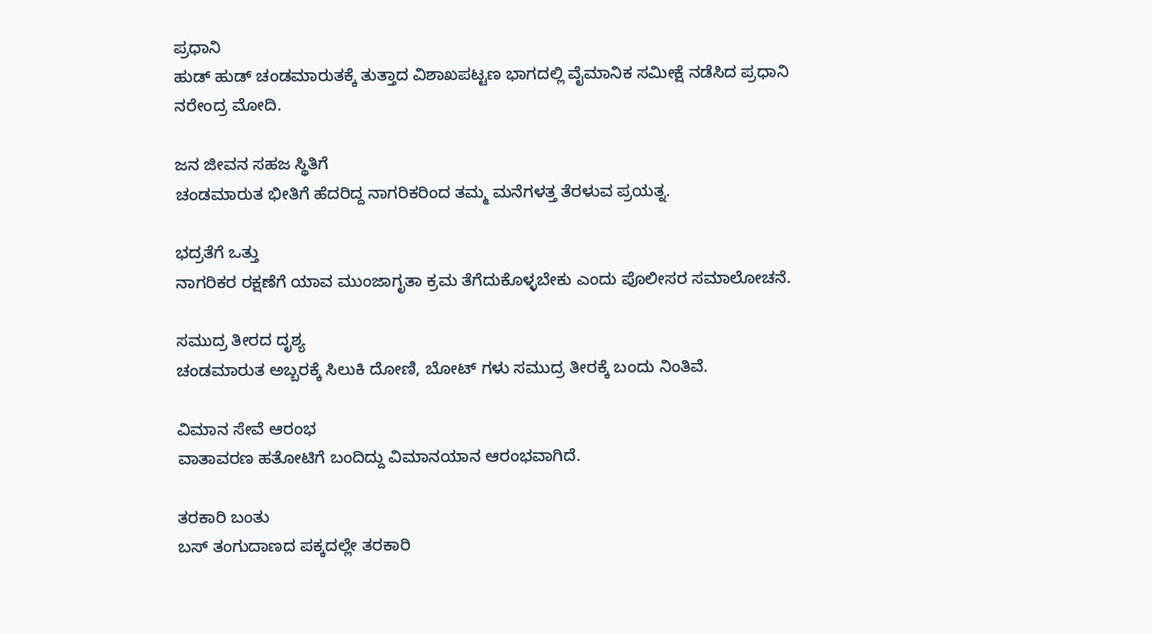ಪ್ರಧಾನಿ
ಹುಡ್ ಹುಡ್ ಚಂಡಮಾರುತಕ್ಕೆ ತುತ್ತಾದ ವಿಶಾಖಪಟ್ಟಣ ಭಾಗದಲ್ಲಿ ವೈಮಾನಿಕ ಸಮೀಕ್ಷೆ ನಡೆಸಿದ ಪ್ರಧಾನಿ ನರೇಂದ್ರ ಮೋದಿ.

ಜನ ಜೀವನ ಸಹಜ ಸ್ಥಿತಿಗೆ
ಚಂಡಮಾರುತ ಭೀತಿಗೆ ಹೆದರಿದ್ದ ನಾಗರಿಕರಿಂದ ತಮ್ಮ ಮನೆಗಳತ್ತ ತೆರಳುವ ಪ್ರಯತ್ನ.

ಭದ್ರತೆಗೆ ಒತ್ತು
ನಾಗರಿಕರ ರಕ್ಷಣೆಗೆ ಯಾವ ಮುಂಜಾಗೃತಾ ಕ್ರಮ ತೆಗೆದುಕೊಳ್ಳಬೇಕು ಎಂದು ಪೊಲೀಸರ ಸಮಾಲೋಚನೆ.

ಸಮುದ್ರ ತೀರದ ದೃಶ್ಯ
ಚಂಡಮಾರುತ ಅಬ್ಬರಕ್ಕೆ ಸಿಲುಕಿ ದೋಣಿ, ಬೋಟ್ ಗಳು ಸಮುದ್ರ ತೀರಕ್ಕೆ ಬಂದು ನಿಂತಿವೆ.

ವಿಮಾನ ಸೇವೆ ಆರಂಭ
ವಾತಾವರಣ ಹತೋಟಿಗೆ ಬಂದಿದ್ದು ವಿಮಾನಯಾನ ಆರಂಭವಾಗಿದೆ.

ತರಕಾರಿ ಬಂತು
ಬಸ್ ತಂಗುದಾಣದ ಪಕ್ಕದಲ್ಲೇ ತರಕಾರಿ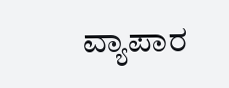ವ್ಯಾಪಾರ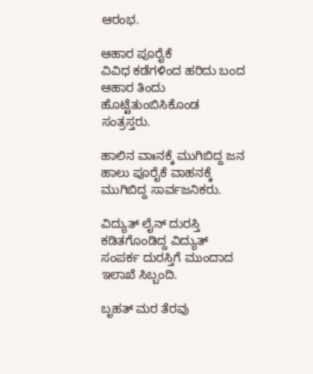ಆರಂಭ.

ಆಹಾರ ಪೂರೈಕೆ
ವಿವಿಧ ಕಡೆಗಳಿಂದ ಹರಿದು ಬಂದ ಆಹಾರ ತಿಂದು ಹೊಟ್ಟೆತುಂಬಿಸಿಕೊಂಡ ಸಂತ್ರಸ್ತರು.

ಹಾಲಿನ ವಾಃನಕ್ಕೆ ಮುಗಿಬಿದ್ದ ಜನ
ಹಾಲು ಪೂರೈಕೆ ವಾಹನಕ್ಕೆ ಮುಗಿಬಿದ್ದ ಸಾರ್ವಜನಿಕರು.

ವಿದ್ಯುತ್ ಲೈನ್ ದುರಸ್ತಿ
ಕಡಿತಗೊಂಡಿದ್ದ ವಿದ್ಯುತ್ ಸಂಪರ್ಕ ದುರಸ್ತಿಗೆ ಮುಂದಾದ ಇಲಾಖೆ ಸಿಬ್ಬಂದಿ.

ಬೃಹತ್ ಮರ ತೆರವು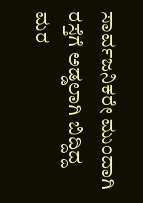ಸಾರ್ವಜನಿಕರೇ ಮುಂದಾಗಿ ರಸ್ತೆಗೆ ಅಡ್ಡಲಾಗಿ ಬಿದ್ದಿದ್ದ ಮರ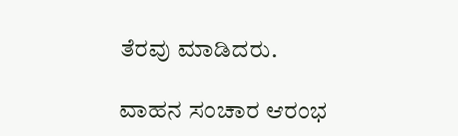ತೆರವು ಮಾಡಿದರು.

ವಾಹನ ಸಂಚಾರ ಆರಂಭ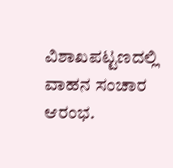ವಿಶಾಖಪಟ್ಟಣದಲ್ಲಿ ವಾಹನ ಸಂಚಾರ ಆರಂಭ.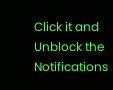Click it and Unblock the Notifications